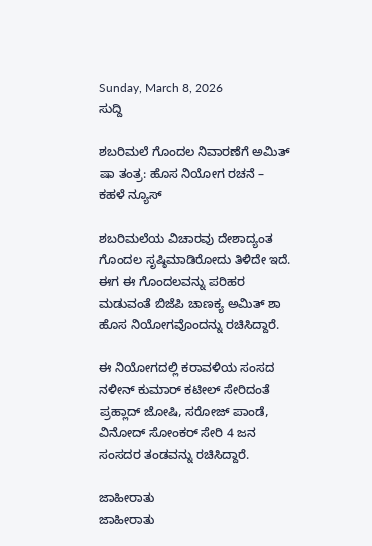Sunday, March 8, 2026
ಸುದ್ದಿ

ಶಬರಿಮಲೆ ಗೊಂದಲ ನಿವಾರಣೆಗೆ ಅಮಿತ್ ಷಾ ತಂತ್ರ: ಹೊಸ ನಿಯೋಗ ರಚನೆ – ಕಹಳೆ ನ್ಯೂಸ್

ಶಬರಿಮಲೆಯ ವಿಚಾರವು ದೇಶಾದ್ಯಂತ ಗೊಂದಲ ಸೃಷ್ಠಿಮಾಡಿರೋದು ತಿಳಿದೇ ಇದೆ. ಈಗ ಈ ಗೊಂದಲವನ್ನು ಪರಿಹರ ಮಡುವಂತೆ ಬಿಜೆಪಿ ಚಾಣಕ್ಯ ಅಮಿತ್ ಶಾ ಹೊಸ ನಿಯೋಗವೊಂದನ್ನು ರಚಿಸಿದ್ದಾರೆ.

ಈ ನಿಯೋಗದಲ್ಲಿ ಕರಾವಳಿಯ ಸಂಸದ ನಳೀನ್ ಕುಮಾರ್ ಕಟೀಲ್ ಸೇರಿದಂತೆ ಪ್ರಹ್ಲಾದ್ ಜೋಷಿ, ಸರೋಜ್ ಪಾಂಡೆ, ವಿನೋದ್ ಸೋಂಕರ್ ಸೇರಿ 4 ಜನ ಸಂಸದರ ತಂಡವನ್ನು ರಚಿಸಿದ್ದಾರೆ.

ಜಾಹೀರಾತು
ಜಾಹೀರಾತು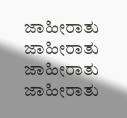ಜಾಹೀರಾತು
ಜಾಹೀರಾತು
ಜಾಹೀರಾತು
ಜಾಹೀರಾತು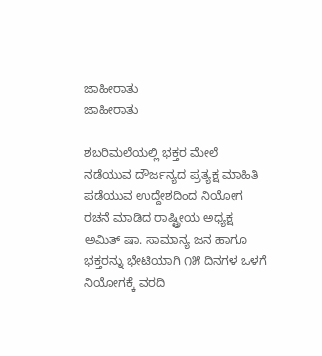ಜಾಹೀರಾತು
ಜಾಹೀರಾತು

ಶಬರಿಮಲೆಯಲ್ಲಿ ಭಕ್ತರ ಮೇಲೆ ನಡೆಯುವ ದೌರ್ಜನ್ಯದ ಪ್ರತ್ಯಕ್ಷ ಮಾಹಿತಿ ಪಡೆಯುವ ಉದ್ದೇಶದಿಂದ ನಿಯೋಗ ರಚನೆ ಮಾಡಿದ ರಾಷ್ಟ್ರೀಯ ಅಧ್ಯಕ್ಷ ಅಮಿತ್ ಷಾ. ಸಾಮಾನ್ಯ ಜನ ಹಾಗೂ ಭಕ್ತರನ್ನು ಭೇಟಿಯಾಗಿ ೧೫ ದಿನಗಳ ಒಳಗೆ ನಿಯೋಗಕ್ಕೆ ವರದಿ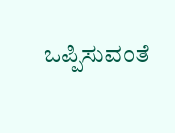ಒಪ್ಪಿಸುವಂತೆ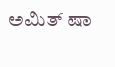ಅಮಿತ್ ಷಾ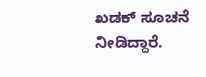ಖಡಕ್ ಸೂಚನೆ ನೀಡಿದ್ದಾರೆ.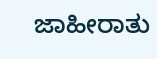ಜಾಹೀರಾತು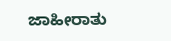ಜಾಹೀರಾತು